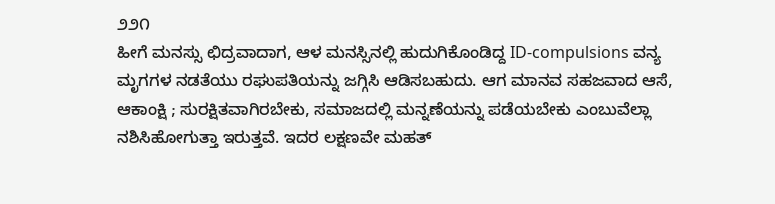೨೨೧
ಹೀಗೆ ಮನಸ್ಸು ಛಿದ್ರವಾದಾಗ, ಆಳ ಮನಸ್ಸಿನಲ್ಲಿ ಹುದುಗಿಕೊಂಡಿದ್ದ ID-compulsions ವನ್ಯ ಮೃಗಗಳ ನಡತೆಯು ರಘುಪತಿಯನ್ನು ಜಗ್ಗಿಸಿ ಆಡಿಸಬಹುದು. ಆಗ ಮಾನವ ಸಹಜವಾದ ಆಸೆ, ಆಕಾಂಕ್ಷಿ ; ಸುರಕ್ಷಿತವಾಗಿರಬೇಕು, ಸಮಾಜದಲ್ಲಿ ಮನ್ನಣೆಯನ್ನು ಪಡೆಯಬೇಕು ಎಂಬುವೆಲ್ಲಾ ನಶಿಸಿಹೋಗುತ್ತಾ ಇರುತ್ತವೆ. ಇದರ ಲಕ್ಷಣವೇ ಮಹತ್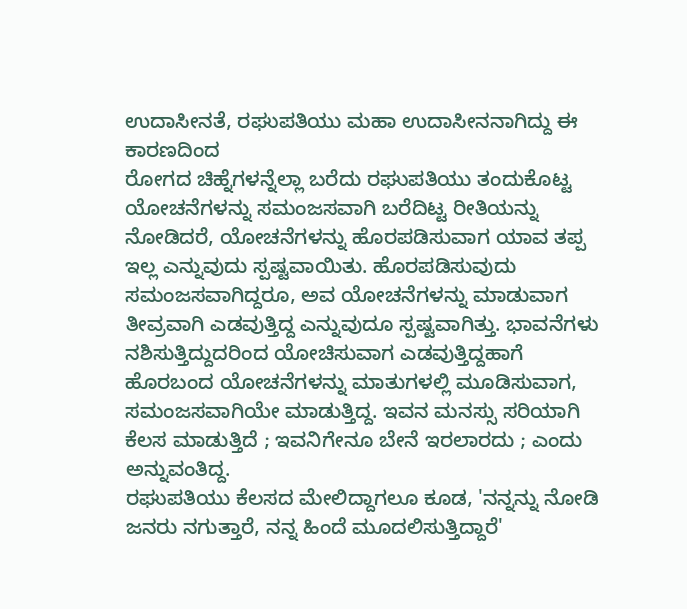ಉದಾಸೀನತೆ, ರಘುಪತಿಯು ಮಹಾ ಉದಾಸೀನನಾಗಿದ್ದು ಈ ಕಾರಣದಿಂದ
ರೋಗದ ಚಿಹ್ನೆಗಳನ್ನೆಲ್ಲಾ ಬರೆದು ರಘುಪತಿಯು ತಂದುಕೊಟ್ಟ ಯೋಚನೆಗಳನ್ನು ಸಮಂಜಸವಾಗಿ ಬರೆದಿಟ್ಟ ರೀತಿಯನ್ನು ನೋಡಿದರೆ, ಯೋಚನೆಗಳನ್ನು ಹೊರಪಡಿಸುವಾಗ ಯಾವ ತಪ್ಪ ಇಲ್ಲ ಎನ್ನುವುದು ಸ್ಪಷ್ಟವಾಯಿತು. ಹೊರಪಡಿಸುವುದು ಸಮಂಜಸವಾಗಿದ್ದರೂ, ಅವ ಯೋಚನೆಗಳನ್ನು ಮಾಡುವಾಗ ತೀವ್ರವಾಗಿ ಎಡವುತ್ತಿದ್ದ ಎನ್ನುವುದೂ ಸ್ಪಷ್ಟವಾಗಿತ್ತು. ಭಾವನೆಗಳು ನಶಿಸುತ್ತಿದ್ದುದರಿಂದ ಯೋಚಿಸುವಾಗ ಎಡವುತ್ತಿದ್ದಹಾಗೆ ಹೊರಬಂದ ಯೋಚನೆಗಳನ್ನು ಮಾತುಗಳಲ್ಲಿ ಮೂಡಿಸುವಾಗ, ಸಮಂಜಸವಾಗಿಯೇ ಮಾಡುತ್ತಿದ್ದ. ಇವನ ಮನಸ್ಸು ಸರಿಯಾಗಿ ಕೆಲಸ ಮಾಡುತ್ತಿದೆ ; ಇವನಿಗೇನೂ ಬೇನೆ ಇರಲಾರದು ; ಎಂದು ಅನ್ನುವಂತಿದ್ದ.
ರಘುಪತಿಯು ಕೆಲಸದ ಮೇಲಿದ್ದಾಗಲೂ ಕೂಡ, 'ನನ್ನನ್ನು ನೋಡಿ ಜನರು ನಗುತ್ತಾರೆ, ನನ್ನ ಹಿಂದೆ ಮೂದಲಿಸುತ್ತಿದ್ದಾರೆ'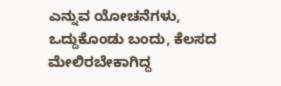ಎನ್ನುವ ಯೋಚನೆಗಳು, ಒದ್ದುಕೊಂಡು ಬಂದು, ಕೆಲಸದ ಮೇಲಿರಬೇಕಾಗಿದ್ದ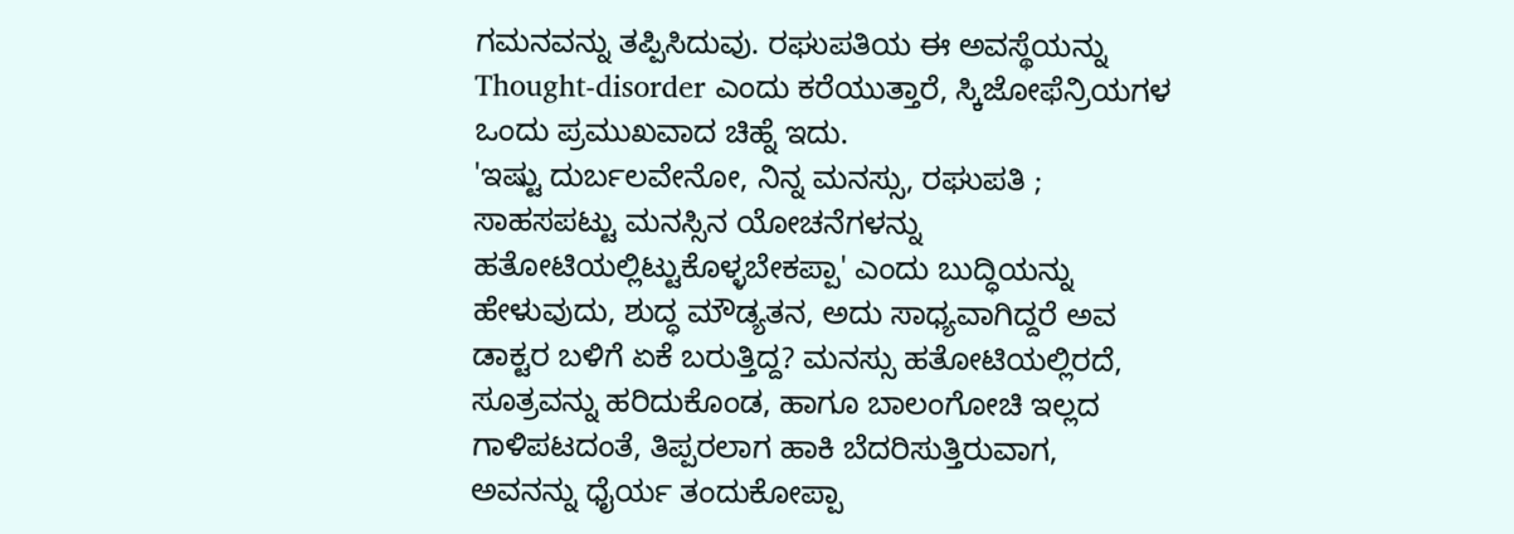ಗಮನವನ್ನು ತಪ್ಪಿಸಿದುವು. ರಘುಪತಿಯ ಈ ಅವಸ್ಥೆಯನ್ನು Thought-disorder ಎಂದು ಕರೆಯುತ್ತಾರೆ, ಸ್ಕಿಜೋಫೆನ್ರಿಯಗಳ ಒಂದು ಪ್ರಮುಖವಾದ ಚಿಹ್ನೆ ಇದು.
'ಇಷ್ಟು ದುರ್ಬಲವೇನೋ, ನಿನ್ನ ಮನಸ್ಸು, ರಘುಪತಿ ; ಸಾಹಸಪಟ್ಟು ಮನಸ್ಸಿನ ಯೋಚನೆಗಳನ್ನು ಹತೋಟಿಯಲ್ಲಿಟ್ಟುಕೊಳ್ಳಬೇಕಪ್ಪಾ' ಎಂದು ಬುದ್ಧಿಯನ್ನು ಹೇಳುವುದು, ಶುದ್ಧ ಮೌಡ್ಯತನ, ಅದು ಸಾಧ್ಯವಾಗಿದ್ದರೆ ಅವ ಡಾಕ್ಟರ ಬಳಿಗೆ ಏಕೆ ಬರುತ್ತಿದ್ದ? ಮನಸ್ಸು ಹತೋಟಿಯಲ್ಲಿರದೆ, ಸೂತ್ರವನ್ನು ಹರಿದುಕೊಂಡ, ಹಾಗೂ ಬಾಲಂಗೋಚಿ ಇಲ್ಲದ ಗಾಳಿಪಟದಂತೆ, ತಿಪ್ಪರಲಾಗ ಹಾಕಿ ಬೆದರಿಸುತ್ತಿರುವಾಗ, ಅವನನ್ನು ಧೈರ್ಯ ತಂದುಕೋಪ್ಪಾ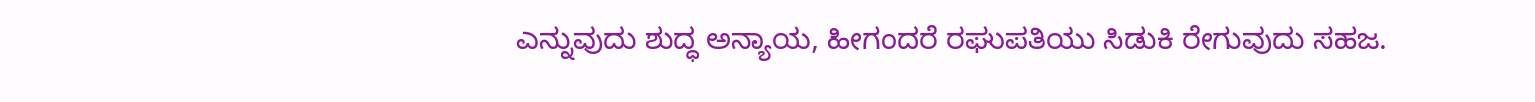ಎನ್ನುವುದು ಶುದ್ಧ ಅನ್ಯಾಯ, ಹೀಗಂದರೆ ರಘುಪತಿಯು ಸಿಡುಕಿ ರೇಗುವುದು ಸಹಜ.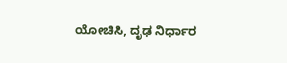ಯೋಚಿಸಿ, ದೃಢ ನಿರ್ಧಾರ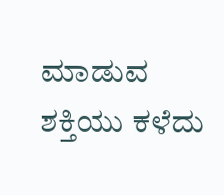ಮಾಡುವ ಶಕ್ತಿಯು ಕಳೆದು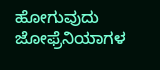ಹೋಗುವುದು ಜೋಫ್ರೆನಿಯಾಗಳ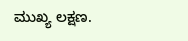ಮುಖ್ಯ ಲಕ್ಷಣ.